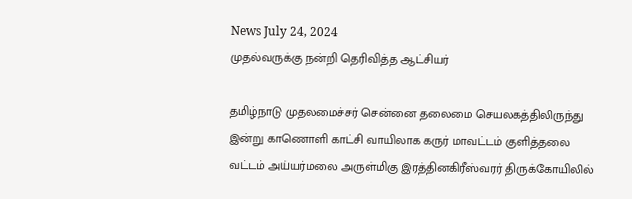News July 24, 2024
முதல்வருக்கு நன்றி தெரிவித்த ஆட்சியர்

தமிழ்நாடு முதலமைச்சர் சென்னை தலைமை செயலகத்திலிருந்து இன்று காணொளி காட்சி வாயிலாக கருர் மாவட்டம் குளித்தலை வட்டம் அய்யர்மலை அருள்மிகு இரத்தினகிரீஸ்வரர் திருக்கோயிலில்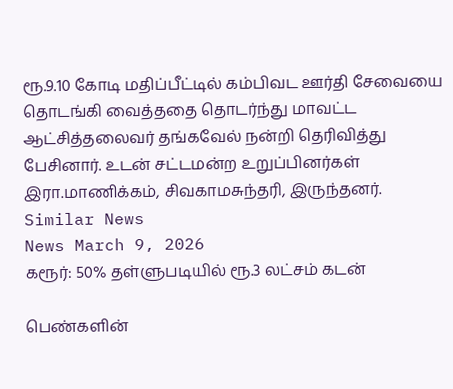ரூ.9.10 கோடி மதிப்பீட்டில் கம்பிவட ஊர்தி சேவையை தொடங்கி வைத்ததை தொடர்ந்து மாவட்ட ஆட்சித்தலைவர் தங்கவேல் நன்றி தெரிவித்து பேசினார். உடன் சட்டமன்ற உறுப்பினர்கள் இரா.மாணிக்கம், சிவகாமசுந்தரி, இருந்தனர்.
Similar News
News March 9, 2026
கரூர்: 50% தள்ளுபடியில் ரூ.3 லட்சம் கடன்

பெண்களின்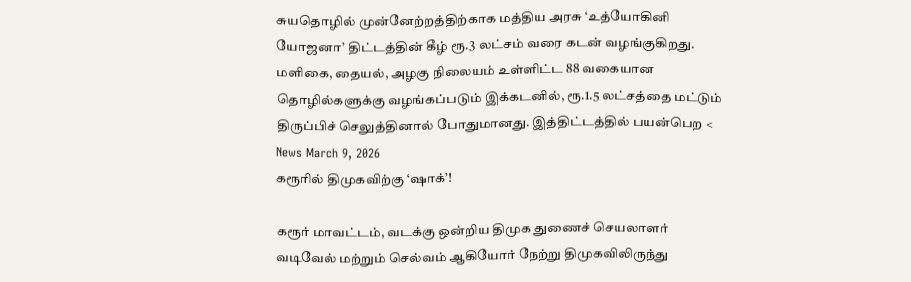சுயதொழில் முன்னேற்றத்திற்காக மத்திய அரசு ‘உத்யோகினி யோஜனா’ திட்டத்தின் கீழ் ரூ.3 லட்சம் வரை கடன் வழங்குகிறது. மளிகை, தையல், அழகு நிலையம் உள்ளிட்ட 88 வகையான தொழில்களுக்கு வழங்கப்படும் இக்கடனில், ரூ.1.5 லட்சத்தை மட்டும் திருப்பிச் செலுத்தினால் போதுமானது. இத்திட்டத்தில் பயன்பெற <
News March 9, 2026
கரூரில் திமுகவிற்கு ‘ஷாக்’!

கரூர் மாவட்டம், வடக்கு ஒன்றிய திமுக துணைச் செயலாளர் வடிவேல் மற்றும் செல்வம் ஆகியோர் நேற்று திமுகவிலிருந்து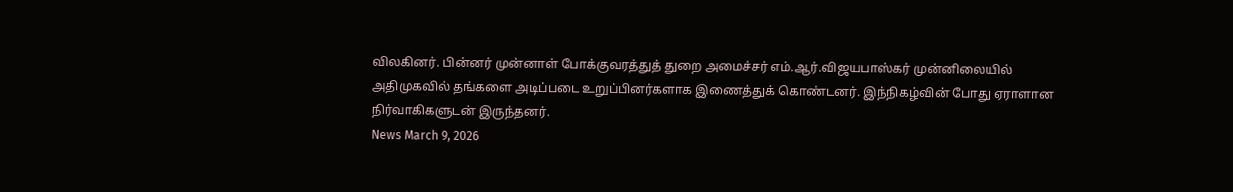விலகினர். பின்னர் முன்னாள் போக்குவரத்துத் துறை அமைச்சர் எம்.ஆர்.விஜயபாஸ்கர் முன்னிலையில் அதிமுகவில் தங்களை அடிப்படை உறுப்பினர்களாக இணைத்துக் கொண்டனர். இந்நிகழ்வின் போது ஏராளான நிர்வாகிகளுடன் இருந்தனர்.
News March 9, 2026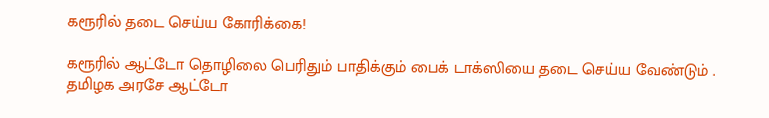கரூரில் தடை செய்ய கோரிக்கை!

கரூரில் ஆட்டோ தொழிலை பெரிதும் பாதிக்கும் பைக் டாக்ஸியை தடை செய்ய வேண்டும் . தமிழக அரசே ஆட்டோ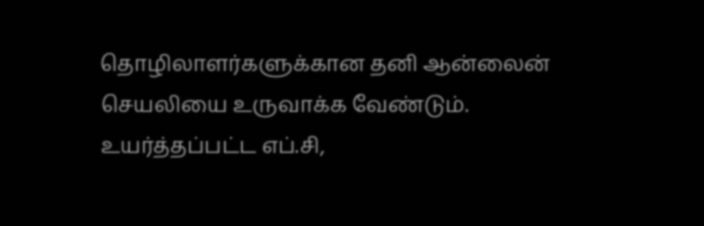தொழிலாளர்களுக்கான தனி ஆன்லைன் செயலியை உருவாக்க வேண்டும். உயர்த்தப்பட்ட எப்.சி,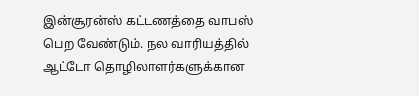இன்சூரன்ஸ் கட்டணத்தை வாபஸ் பெற வேண்டும். நல வாரியத்தில் ஆட்டோ தொழிலாளர்களுக்கான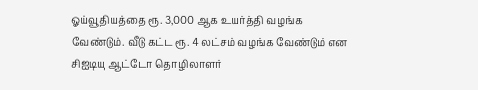ஓய்வூதியத்தை ரூ. 3,000 ஆக உயர்த்தி வழங்க வேண்டும். வீடு கட்ட ரூ. 4 லட்சம் வழங்க வேண்டும் என சிஐடியு ஆட்டோ தொழிலாளர்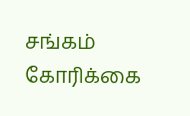சங்கம் கோரிக்கை